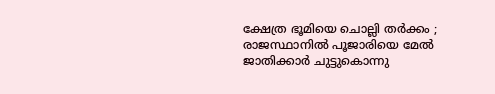ക്ഷേത്ര ഭൂമിയെ ചൊല്ലി തര്‍ക്കം ; രാജസ്ഥാനില്‍ പൂജാരിയെ മേല്‍ ജാതിക്കാര്‍ ചുട്ടുകൊന്നു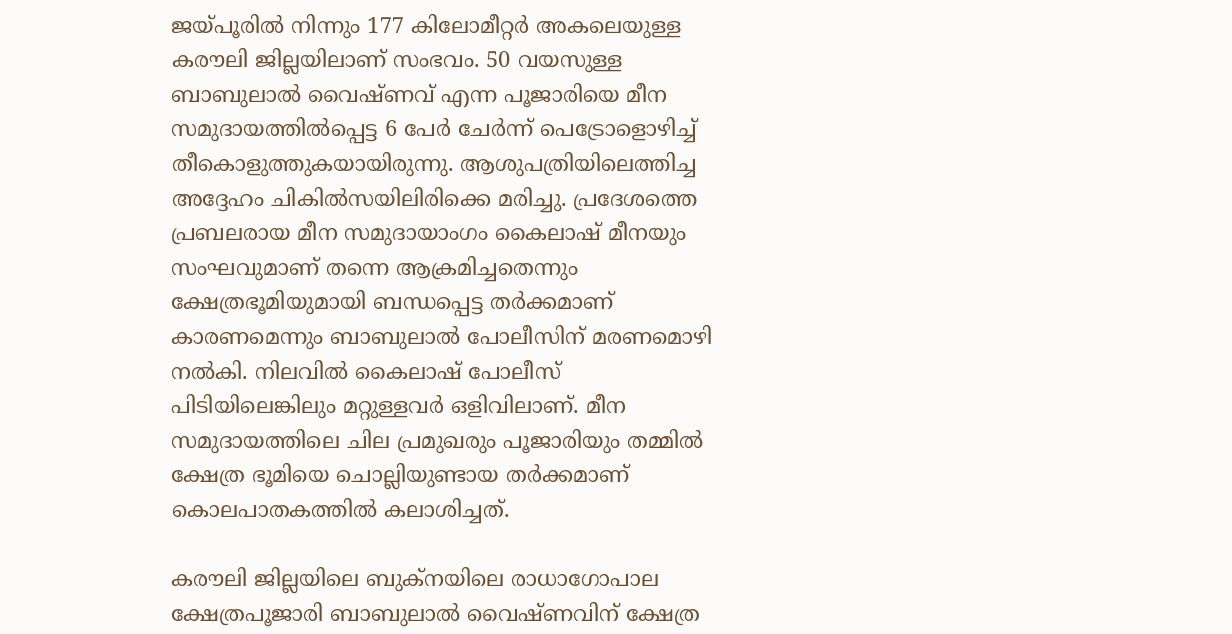ജയ്പൂരില്‍ നിന്നും 177 കിലോമീറ്റര്‍ അകലെയുള്ള കരൗലി ജില്ലയിലാണ് സംഭവം. 50 വയസുള്ള ബാബുലാല്‍ വൈഷ്ണവ് എന്ന പൂജാരിയെ മീന സമുദായത്തില്‍പ്പെട്ട 6 പേര്‍ ചേര്‍ന്ന് പെട്രോളൊഴിച്ച് തീകൊളുത്തുകയായിരുന്നു. ആശുപത്രിയിലെത്തിച്ച അദ്ദേഹം ചികില്‍സയിലിരിക്കെ മരിച്ചു. പ്രദേശത്തെ പ്രബലരായ മീന സമുദായാംഗം കൈലാഷ് മീനയും സംഘവുമാണ് തന്നെ ആക്രമിച്ചതെന്നും ക്ഷേത്രഭൂമിയുമായി ബന്ധപ്പെട്ട തര്‍ക്കമാണ് കാരണമെന്നും ബാബുലാല്‍ പോലീസിന് മരണമൊഴി നല്‍കി. നിലവില്‍ കൈലാഷ് പോലീസ് പിടിയിലെങ്കിലും മറ്റുള്ളവര്‍ ഒളിവിലാണ്. മീന സമുദായത്തിലെ ചില പ്രമുഖരും പൂജാരിയും തമ്മില്‍ ക്ഷേത്ര ഭൂമിയെ ചൊല്ലിയുണ്ടായ തര്‍ക്കമാണ് കൊലപാതകത്തില്‍ കലാശിച്ചത്.

കരൗലി ജില്ലയിലെ ബുക്‌നയിലെ രാധാഗോപാല ക്ഷേത്രപൂജാരി ബാബുലാല്‍ വൈഷ്ണവിന് ക്ഷേത്ര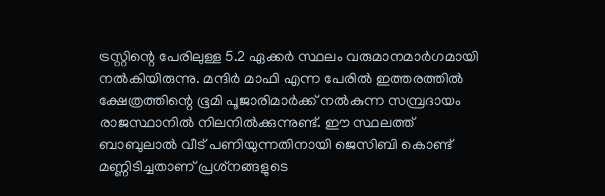ട്രസ്റ്റിന്റെ പേരിലുള്ള 5.2 ഏക്കര്‍ സ്ഥലം വരുമാനമാര്‍ഗമായി നല്‍കിയിരുന്നു. മന്ദിര്‍ മാഫി എന്ന പേരില്‍ ഇത്തരത്തില്‍ ക്ഷേത്രത്തിന്റെ ഭൂമി പൂജാരിമാര്‍ക്ക് നല്‍കുന്ന സമ്പ്രദായം രാജസ്ഥാനില്‍ നിലനില്‍ക്കുന്നുണ്ട്. ഈ സ്ഥലത്ത് ബാബുലാല്‍ വീട് പണിയുന്നതിനായി ജെസിബി കൊണ്ട് മണ്ണിടിച്ചതാണ് പ്രശ്‌നങ്ങളുടെ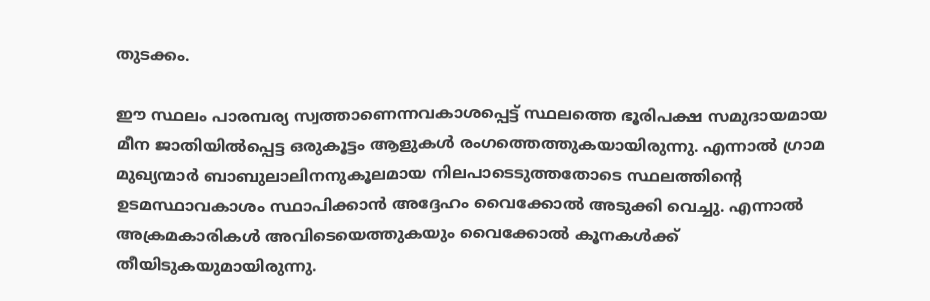തുടക്കം.

ഈ സ്ഥലം പാരമ്പര്യ സ്വത്താണെന്നവകാശപ്പെട്ട് സ്ഥലത്തെ ഭൂരിപക്ഷ സമുദായമായ മീന ജാതിയില്‍പ്പെട്ട ഒരുകൂട്ടം ആളുകള്‍ രംഗത്തെത്തുകയായിരുന്നു. എന്നാല്‍ ഗ്രാമ മുഖ്യന്മാര്‍ ബാബുലാലിനനുകൂലമായ നിലപാടെടുത്തതോടെ സ്ഥലത്തിന്റെ ഉടമസ്ഥാവകാശം സ്ഥാപിക്കാന്‍ അദ്ദേഹം വൈക്കോല്‍ അടുക്കി വെച്ചു. എന്നാല്‍ അക്രമകാരികള്‍ അവിടെയെത്തുകയും വൈക്കോല്‍ കൂനകള്‍ക്ക് തീയിടുകയുമായിരുന്നു.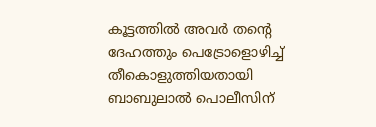കൂട്ടത്തില്‍ അവര്‍ തന്റെ ദേഹത്തും പെട്രോളൊഴിച്ച് തീകൊളുത്തിയതായി ബാബുലാല്‍ പൊലീസിന്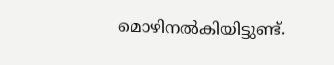മൊഴിനല്‍കിയിട്ടുണ്ട്.